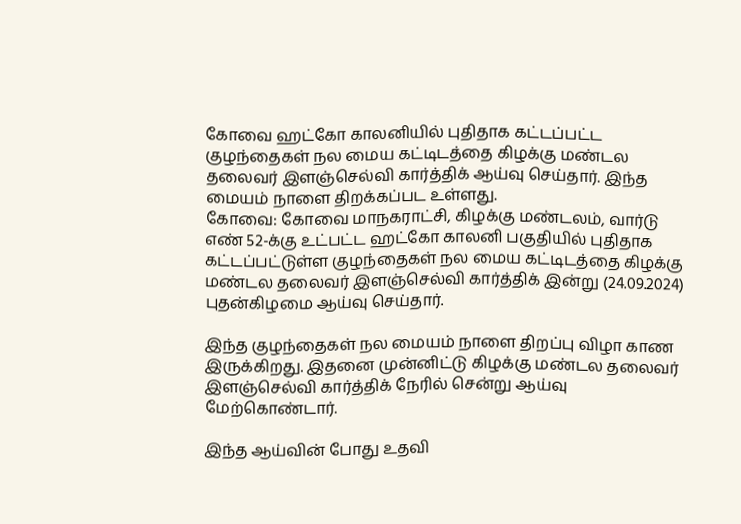கோவை ஹட்கோ காலனியில் புதிதாக கட்டப்பட்ட குழந்தைகள் நல மைய கட்டிடத்தை கிழக்கு மண்டல தலைவர் இளஞ்செல்வி கார்த்திக் ஆய்வு செய்தார். இந்த மையம் நாளை திறக்கப்பட உள்ளது.
கோவை: கோவை மாநகராட்சி, கிழக்கு மண்டலம், வார்டு எண் 52-க்கு உட்பட்ட ஹட்கோ காலனி பகுதியில் புதிதாக கட்டப்பட்டுள்ள குழந்தைகள் நல மைய கட்டிடத்தை கிழக்கு மண்டல தலைவர் இளஞ்செல்வி கார்த்திக் இன்று (24.09.2024) புதன்கிழமை ஆய்வு செய்தார்.

இந்த குழந்தைகள் நல மையம் நாளை திறப்பு விழா காண இருக்கிறது. இதனை முன்னிட்டு கிழக்கு மண்டல தலைவர் இளஞ்செல்வி கார்த்திக் நேரில் சென்று ஆய்வு மேற்கொண்டார்.

இந்த ஆய்வின் போது உதவி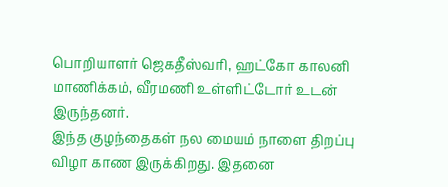பொறியாளர் ஜெகதீஸ்வரி, ஹட்கோ காலனி மாணிக்கம், வீரமணி உள்ளிட்டோர் உடன் இருந்தனர்.
இந்த குழந்தைகள் நல மையம் நாளை திறப்பு விழா காண இருக்கிறது. இதனை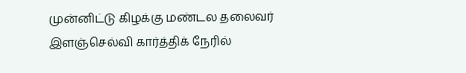முன்னிட்டு கிழக்கு மண்டல தலைவர் இளஞ்செல்வி கார்த்திக் நேரில்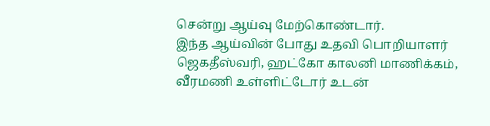சென்று ஆய்வு மேற்கொண்டார்.
இந்த ஆய்வின் போது உதவி பொறியாளர் ஜெகதீஸ்வரி, ஹட்கோ காலனி மாணிக்கம், வீரமணி உள்ளிட்டோர் உடன்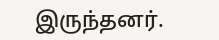இருந்தனர்.